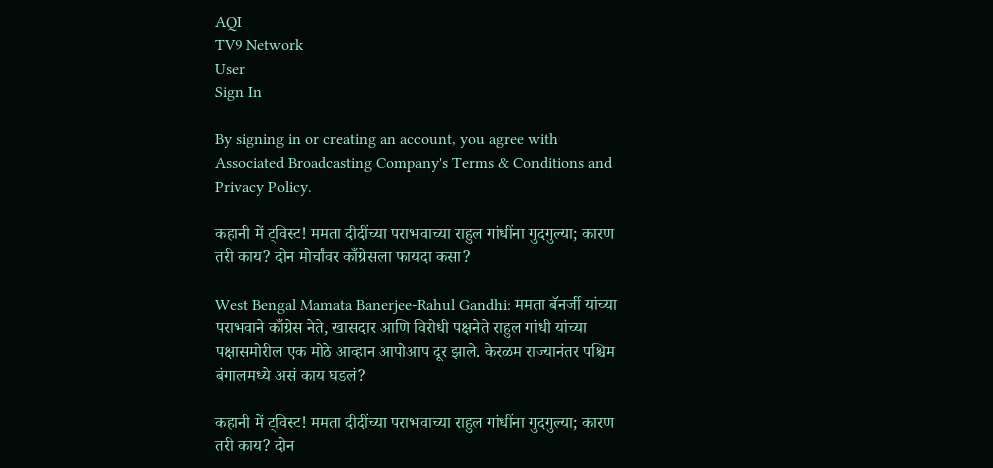AQI
TV9 Network
User
Sign In

By signing in or creating an account, you agree with Associated Broadcasting Company's Terms & Conditions and Privacy Policy.

कहानी में ट्विस्ट! ममता दीदींच्या पराभवाच्या राहुल गांधींना गुदगुल्या; कारण तरी काय? दोन मोर्चांवर काँग्रेसला फायदा कसा?

West Bengal Mamata Banerjee-Rahul Gandhi: ममता बॅनर्जी यांच्या पराभवाने काँग्रेस नेते, खासदार आणि विरोधी पक्षनेते राहुल गांधी यांच्या पक्षासमोरील एक मोठे आव्हान आपोआप दूर झाले. केरळम राज्यानंतर पश्चिम बंगालमध्ये असं काय घडलं?

कहानी में ट्विस्ट! ममता दीदींच्या पराभवाच्या राहुल गांधींना गुदगुल्या; कारण तरी काय? दोन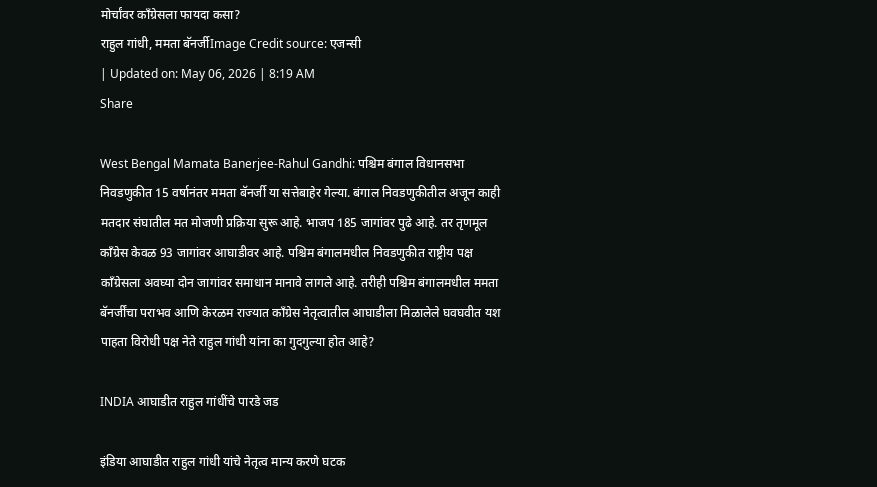मोर्चांवर काँग्रेसला फायदा कसा?
राहुल गांधी, ममता बॅनर्जीImage Credit source: एजन्सी
| Updated on: May 06, 2026 | 8:19 AM
Share

West Bengal Mamata Banerjee-Rahul Gandhi: पश्चिम बंगाल विधानसभा निवडणुकीत 15 वर्षानंतर ममता बॅनर्जी या सत्तेबाहेर गेल्या. बंगाल निवडणुकीतील अजून काही मतदार संघातील मत मोजणी प्रक्रिया सुरू आहे. भाजप 185 जागांवर पुढे आहे. तर तृणमूल काँग्रेस केवळ 93 जागांवर आघाडीवर आहे. पश्चिम बंगालमधील निवडणुकीत राष्ट्रीय पक्ष काँग्रेसला अवघ्या दोन जागांवर समाधान मानावे लागले आहे. तरीही पश्चिम बंगालमधील ममता बॅनर्जींचा पराभव आणि केरळम राज्यात काँग्रेस नेतृत्वातील आघाडीला मिळालेले घवघवीत यश पाहता विरोधी पक्ष नेते राहुल गांधी यांना का गुदगुल्या होत आहे?

INDIA आघाडीत राहुल गांधींचे पारडे जड

इंडिया आघाडीत राहुल गांधी यांचे नेतृत्व मान्य करणे घटक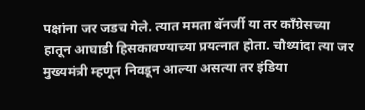पक्षांना जर जडच गेले. त्यात ममता बॅनर्जी या तर काँग्रेसच्या हातून आघाडी हिसकावण्याच्या प्रयत्नात होता. चौथ्यांदा त्या जर मुख्यमंत्री म्हणून निवडून आल्या असत्या तर इंडिया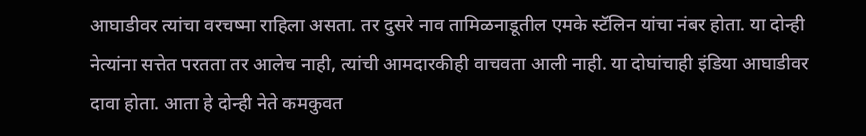आघाडीवर त्यांचा वरचष्मा राहिला असता. तर दुसरे नाव तामिळनाडूतील एमके स्टॅलिन यांचा नंबर होता. या दोन्ही नेत्यांना सत्तेत परतता तर आलेच नाही, त्यांची आमदारकीही वाचवता आली नाही. या दोघांचाही इंडिया आघाडीवर दावा होता. आता हे दोन्ही नेते कमकुवत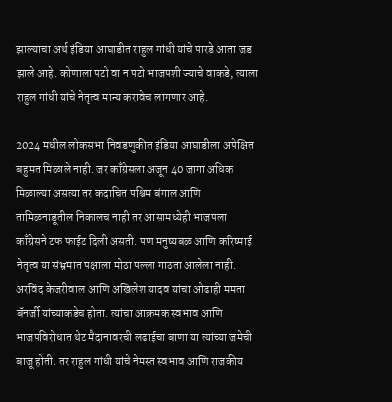झाल्याचा अर्थ इंडिया आघाडीत राहुल गांधी यांचे पारडे आता जड झाले आहे. कोणाला पटो वा न पटो भाजपशी ज्याचे वाकडे, त्याला राहुल गांधी यांचे नेतृत्व मान्य करावेच लागणार आहे.

2024 मधील लोकसभा निवडणुकीत इंडिया आघाडीला अपेक्षित बहुमत मिळाले नाही. जर काँग्रेसला अजून 40 जागा अधिक मिळाल्या असत्या तर कदाचित पश्चिम बंगाल आणि तामिळनाडूतील निकालच नाही तर आसामध्येही भाजपला काँग्रेसने टफ फाईट दिली असती. पण मनुष्यबळ आणि करिष्माई नेतृत्व या संभ्रमात पक्षाला मोठा पल्ला गाठता आलेला नाही. अरविंद केजरीवाल आणि अखिलेश यादव यांचा ओढाही ममता बॅनर्जी यांच्याकडेच होता. त्यांचा आक्रमक स्वभाव आणि भाजपविरोधात थेट मैदानावरची लढाईचा बाणा या त्यांच्या जमेची बाजू होती. तर राहुल गांधी यांचे नेमस्त स्वभाव आणि राजकीय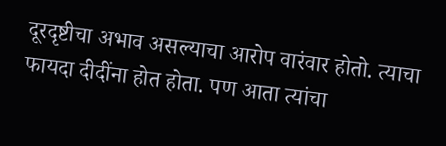दूरदृष्टीचा अभाव असल्याचा आरोप वारंवार होतो. त्याचा फायदा दीदींना होत होता. पण आता त्यांचा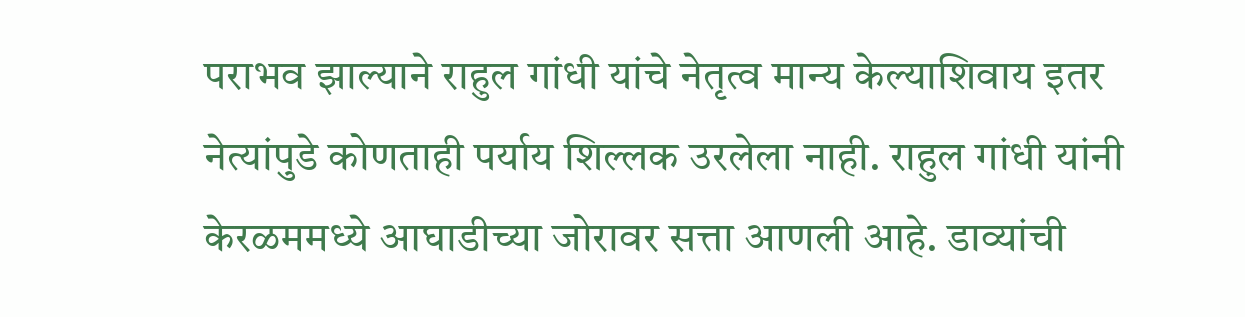पराभव झाल्याने राहुल गांधी यांचे नेतृत्व मान्य केल्याशिवाय इतर नेत्यांपुडे कोणताही पर्याय शिल्लक उरलेला नाही. राहुल गांधी यांनी केरळममध्ये आघाडीच्या जोरावर सत्ता आणली आहे. डाव्यांची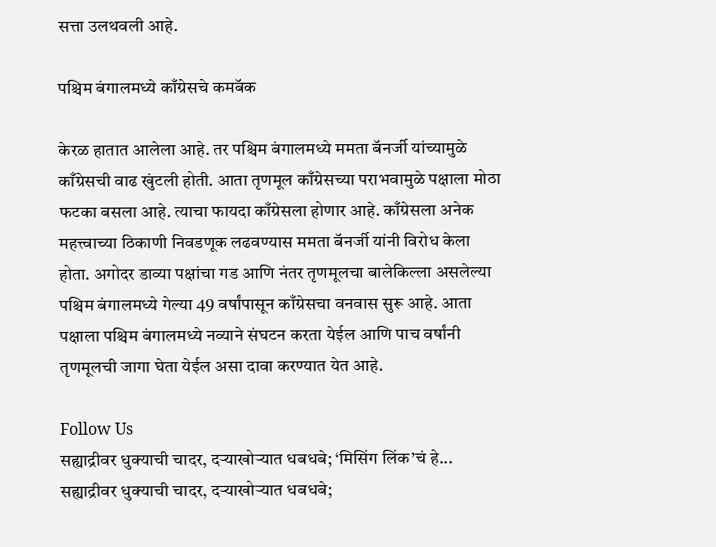सत्ता उलथवली आहे.

पश्चिम बंगालमध्ये काँग्रेसचे कमबॅक

केरळ हातात आलेला आहे. तर पश्चिम बंगालमध्ये ममता बॅनर्जी यांच्यामुळे काँग्रेसची वाढ खुंटली होती. आता तृणमूल काँग्रेसच्या पराभवामुळे पक्षाला मोठा फटका बसला आहे. त्याचा फायदा काँग्रेसला होणार आहे. काँग्रेसला अनेक महत्त्वाच्या ठिकाणी निवडणूक लढवण्यास ममता बॅनर्जी यांनी विरोध केला होता. अगोदर डाव्या पक्षांचा गड आणि नंतर तृणमूलचा बालेकिल्ला असलेल्या पश्चिम बंगालमध्ये गेल्या 49 वर्षांपासून काँग्रेसचा वनवास सुरू आहे. आता पक्षाला पश्चिम बंगालमध्ये नव्याने संघटन करता येईल आणि पाच वर्षांनी तृणमूलची जागा घेता येईल असा दावा करण्यात येत आहे.

Follow Us
सह्याद्रीवर धुक्याची चादर, दऱ्याखोऱ्यात धबधबे; ‘मिसिंग लिंक’चं हे...
सह्याद्रीवर धुक्याची चादर, दऱ्याखोऱ्यात धबधबे;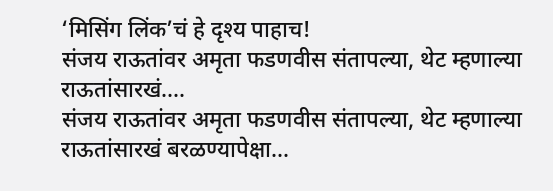‘मिसिंग लिंक’चं हे दृश्य पाहाच!
संजय राऊतांवर अमृता फडणवीस संतापल्या, थेट म्हणाल्या राऊतांसारखं....
संजय राऊतांवर अमृता फडणवीस संतापल्या, थेट म्हणाल्या राऊतांसारखं बरळण्यापेक्षा...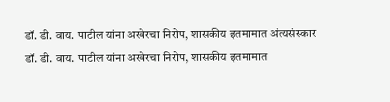डॉ. डी. वाय. पाटील यांना अखेरचा निरोप, शासकीय इतमामात अंत्यसंस्कार
डॉ. डी. वाय. पाटील यांना अखेरचा निरोप, शासकीय इतमामात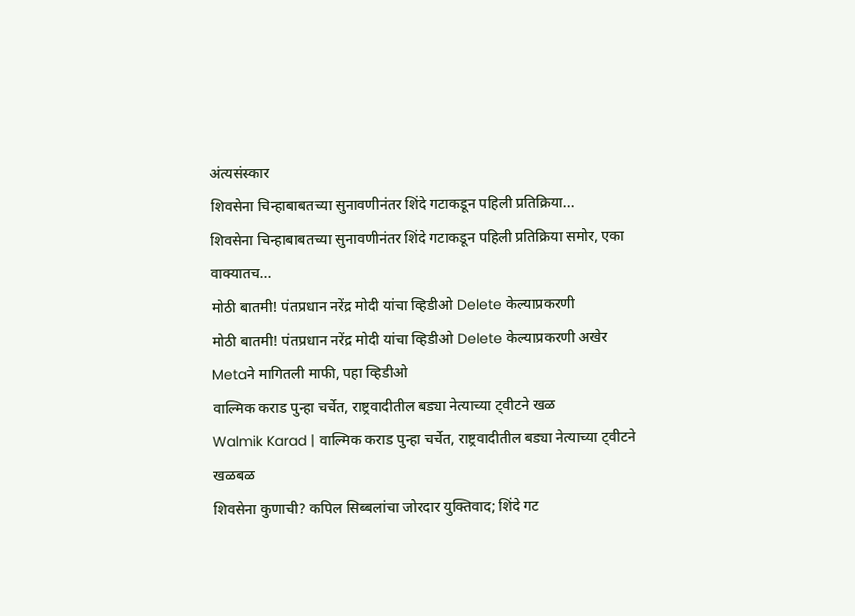अंत्यसंस्कार
शिवसेना चिन्हाबाबतच्या सुनावणीनंतर शिंदे गटाकडून पहिली प्रतिक्रिया...
शिवसेना चिन्हाबाबतच्या सुनावणीनंतर शिंदे गटाकडून पहिली प्रतिक्रिया समोर, एका वाक्यातच...
मोठी बातमी! पंतप्रधान नरेंद्र मोदी यांचा व्हिडीओ Delete केल्याप्रकरणी
मोठी बातमी! पंतप्रधान नरेंद्र मोदी यांचा व्हिडीओ Delete केल्याप्रकरणी अखेर Metaने मागितली माफी, पहा व्हिडीओ
वाल्मिक कराड पुन्हा चर्चेत, राष्ट्रवादीतील बड्या नेत्याच्या ट्वीटने खळ
Walmik Karad | वाल्मिक कराड पुन्हा चर्चेत, राष्ट्रवादीतील बड्या नेत्याच्या ट्वीटने खळबळ
शिवसेना कुणाची? कपिल सिब्बलांचा जोरदार युक्तिवाद; शिंदे गट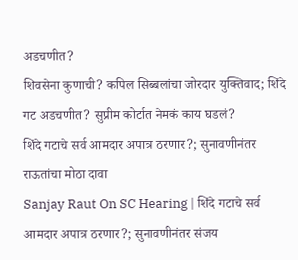अडचणीत?
शिवसेना कुणाची? कपिल सिब्बलांचा जोरदार युक्तिवाद; शिंदे गट अडचणीत? सुप्रीम कोर्टात नेमकं काय घडलं?
शिंदे गटाचे सर्व आमदार अपात्र ठरणार?; सुनावणीनंतर राऊतांचा मोठा दावा
Sanjay Raut On SC Hearing | शिंदे गटाचे सर्व आमदार अपात्र ठरणार?; सुनावणीनंतर संजय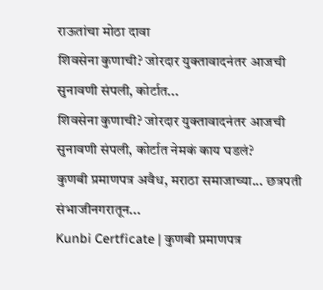राऊतांचा मोठा दावा
शिवसेना कुणाची? जोरदार युक्तावादनंतर आजची सुनावणी संपली, कोर्टात...
शिवसेना कुणाची? जोरदार युक्तावादनंतर आजची सुनावणी संपली, कोर्टात नेमकं काय घडलं?
कुणबी प्रमाणपत्र अवैध, मराठा समाजाच्या... छत्रपती संभाजीनगरातून...
Kunbi Certficate | कुणबी प्रमाणपत्र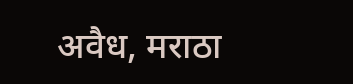अवैध, मराठा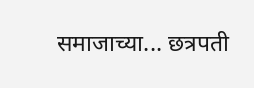समाजाच्या... छत्रपती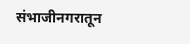संभाजीनगरातून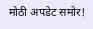मोठी अपडेट समोर!